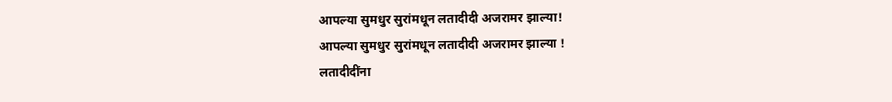आपल्या सुमधुर सुरांमधून लतादीदी अजरामर झाल्या!
आपल्या सुमधुर सुरांमधून लतादीदी अजरामर झाल्या !
लतादीदींना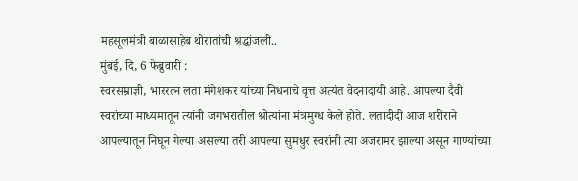महसूलमंत्री बाळासाहेब थोरातांची श्रद्धांजली..
मुंबई, दि, 6 फेब्रुवारी :
स्वरसम्राज्ञी, भाररत्न लता मंगेशकर यांच्या निधनाचे वृत्त अत्यंत वेदनादायी आहे. आपल्या दैवी स्वरांच्या माध्यमातून त्यांनी जगभरातील श्रोत्यांना मंत्रमुग्ध केले होते. लतादीदी आज शरीराने आपल्यातून निघून गेल्या असल्या तरी आपल्या सुमधुर स्वरांनी त्या अजरामर झाल्या असून गाण्यांच्या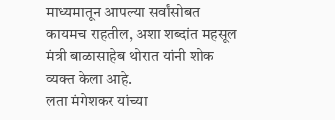माध्यमातून आपल्या सर्वांसोबत कायमच राहतील, अशा शब्दांत महसूल मंत्री बाळासाहेब थोरात यांनी शोक व्यक्त केला आहे.
लता मंगेशकर यांच्या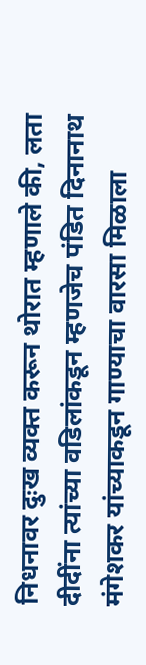निधनावर दुःख व्यक्त करून थोरात म्हणाले की, लता दीदींना त्यांच्या वडिलांकडून म्हणजेच पंडित दिनानाथ मंगेशकर यांच्याकडून गाण्याचा वारसा मिळाला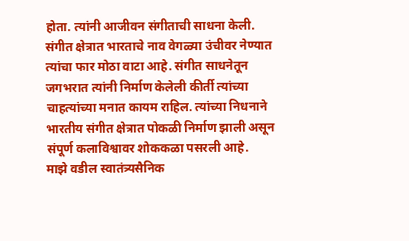होता. त्यांनी आजीवन संगीताची साधना केली. संगीत क्षेत्रात भारताचे नाव वेगळ्या उंचीवर नेण्यात त्यांचा फार मोठा वाटा आहे. संगीत साधनेतून जगभरात त्यांनी निर्माण केलेली कीर्ती त्यांच्या चाहत्यांच्या मनात कायम राहिल. त्यांच्या निधनाने भारतीय संगीत क्षेत्रात पोकळी निर्माण झाली असून संपूर्ण कलाविश्वावर शोककळा पसरली आहे.
माझे वडील स्वातंत्र्यसैनिक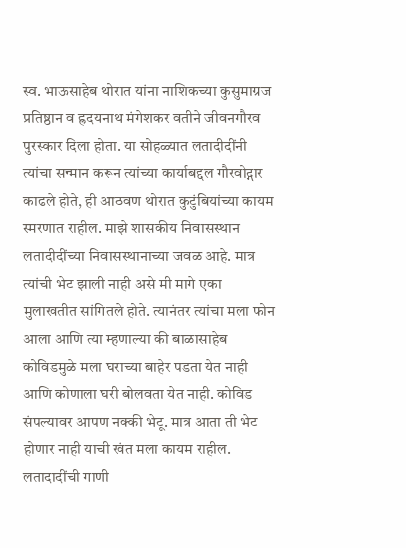स्व. भाऊसाहेब थोरात यांना नाशिकच्या कुसुमाग्रज प्रतिष्ठान व ह्रदयनाथ मंगेशकर वतीने जीवनगौरव पुरस्कार दिला होता. या सोहळ्यात लतादीदींनी त्यांचा सन्मान करून त्यांच्या कार्याबद्दल गौरवोद्गार काढले होते, ही आठवण थोरात कुटुंबियांच्या कायम स्मरणात राहील. माझे शासकीय निवासस्थान लतादीदींच्या निवासस्थानाच्या जवळ आहे. मात्र त्यांची भेट झाली नाही असे मी मागे एका मुलाखतीत सांगितले होते. त्यानंतर त्यांचा मला फोन आला आणि त्या म्हणाल्या की बाळासाहेब कोविडमुळे मला घराच्या बाहेर पडता येत नाही आणि कोणाला घरी बोलवता येत नाही. कोविड संपल्यावर आपण नक्की भेटू. मात्र आता ती भेट होणार नाही याची खंत मला कायम राहील. लतादादींची गाणी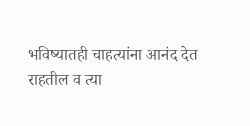भविष्यातही चाहत्यांना आनंद देत राहतील व त्या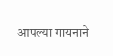आपल्या गायनाने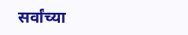सर्वांच्या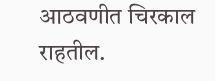आठवणीत चिरकाल राहतील.